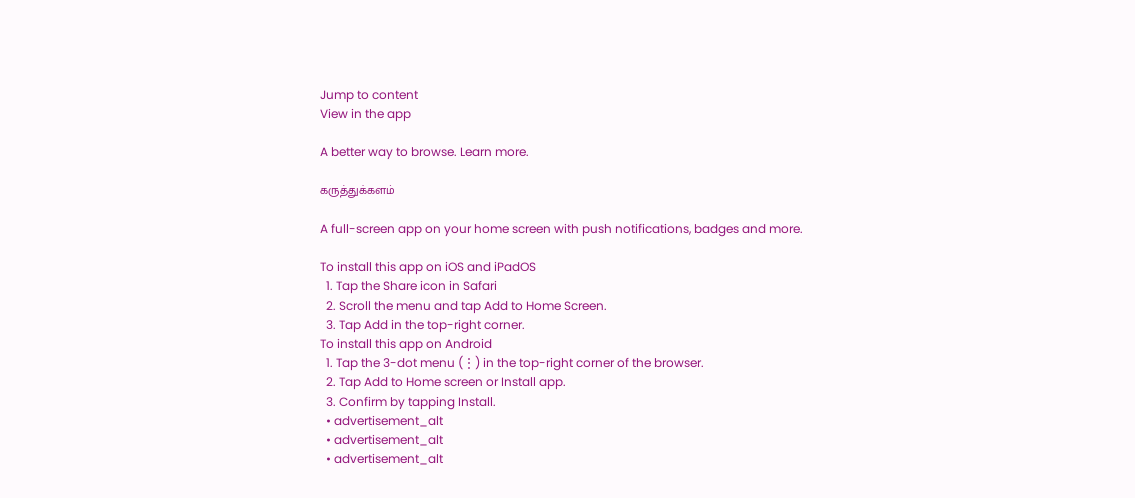Jump to content
View in the app

A better way to browse. Learn more.

கருத்துக்களம்

A full-screen app on your home screen with push notifications, badges and more.

To install this app on iOS and iPadOS
  1. Tap the Share icon in Safari
  2. Scroll the menu and tap Add to Home Screen.
  3. Tap Add in the top-right corner.
To install this app on Android
  1. Tap the 3-dot menu (⋮) in the top-right corner of the browser.
  2. Tap Add to Home screen or Install app.
  3. Confirm by tapping Install.
  • advertisement_alt
  • advertisement_alt
  • advertisement_alt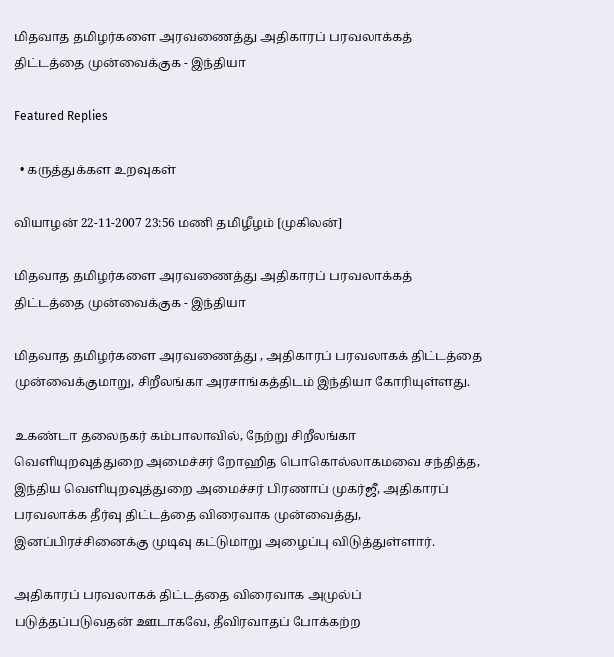மிதவாத தமிழர்களை அரவணைத்து அதிகாரப் பரவலாக்கத் திட்டத்தை முன்வைக்குக - இந்தியா

Featured Replies

  • கருத்துக்கள உறவுகள்

வியாழன் 22-11-2007 23:56 மணி தமிழீழம் [முகிலன்]

மிதவாத தமிழர்களை அரவணைத்து அதிகாரப் பரவலாக்கத் திட்டத்தை முன்வைக்குக - இந்தியா

மிதவாத தமிழர்களை அரவணைத்து , அதிகாரப் பரவலாகக் திட்டத்தை முன்வைக்குமாறு, சிறீலங்கா அரசாங்கத்திடம் இந்தியா கோரியுள்ளது.

உகண்டா தலைநகர் கம்பாலாவில், நேற்று சிறீலங்கா வெளியுறவுத்துறை அமைச்சர் றோஹித பொகொல்லாகமவை சந்தித்த, இந்திய வெளியுறவுத்துறை அமைச்சர் பிரணாப் முகர்ஜீ, அதிகாரப் பரவலாக்க தீர்வு திட்டத்தை விரைவாக முன்வைத்து, இனப்பிரச்சினைக்கு முடிவு கட்டுமாறு அழைப்பு விடுத்துள்ளார்.

அதிகாரப் பரவலாகக் திட்டத்தை விரைவாக அமுல்ப் படுத்தப்படுவதன் ஊடாகவே, தீவிரவாதப் போக்கற்ற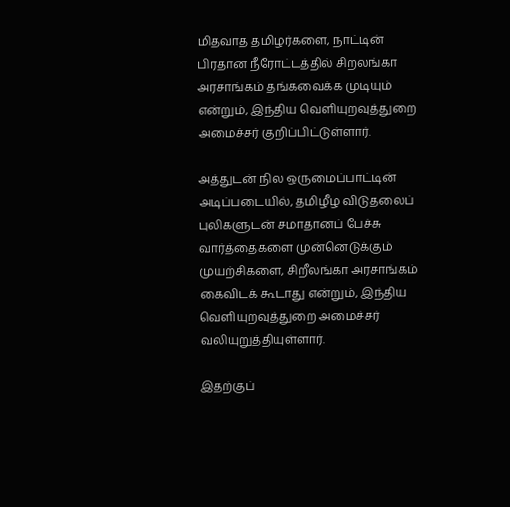மிதவாத தமிழர்களை, நாட்டின் பிரதான நீரோட்டத்தில் சிறலங்கா அரசாங்கம் தங்கவைக்க முடியும் என்றும், இந்திய வெளியுறவுத்துறை அமைச்சர் குறிப்பிட்டுள்ளார்.

அத்துடன் நில ஒருமைப்பாட்டின் அடிப்படையில், தமிழீழ விடுதலைப் புலிகளுடன் சமாதானப் பேச்சு வார்த்தைகளை முன்னெடுக்கும் முயற்சிகளை, சிறீலங்கா அரசாங்கம் கைவிடக் கூடாது என்றும், இந்திய வெளியுறவுத்துறை அமைச்சர் வலியுறுத்தியுள்ளார்.

இதற்குப்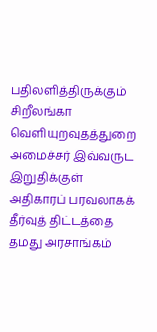பதிலளித்திருக்கும் சிறீலங்கா வெளியுறவுதத்துறை அமைச்சர் இவ்வருட இறுதிக்குள் அதிகாரப் பரவலாகக் தீர்வுத் திட்டத்தை தமது அரசாங்கம்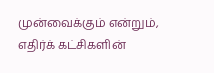முன்வைக்கும் என்றும், எதிர்க் கட்சிகளின்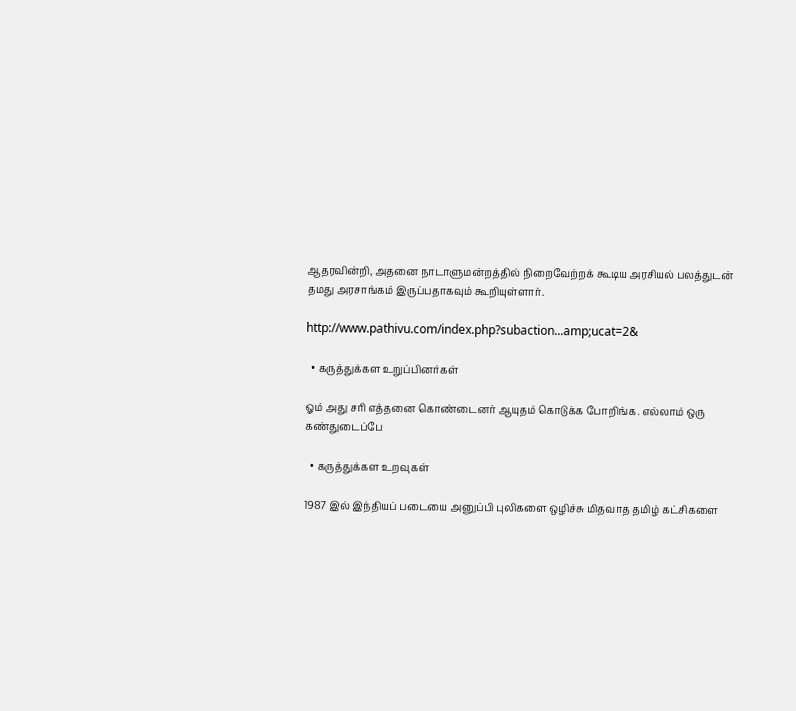ஆதரவின்றி, அதனை நாடாளுமன்றத்தில் நிறைவேற்றக் கூடிய அரசியல் பலத்துடன் தமது அரசாங்கம் இருப்பதாகவும் கூறியுள்ளார்.

http://www.pathivu.com/index.php?subaction...amp;ucat=2&

  • கருத்துக்கள உறுப்பினர்கள்

ஓம் அது சரி எத்தனை கொண்டைனர் ஆயுதம் கொடுக்க போறிங்க. எல்லாம் ஒரு கண்துடைப்பே

  • கருத்துக்கள உறவுகள்

1987 இல் இந்தியப் படையை அனுப்பி புலிகளை ஒழிச்சு மிதவாத தமிழ் கட்சிகளை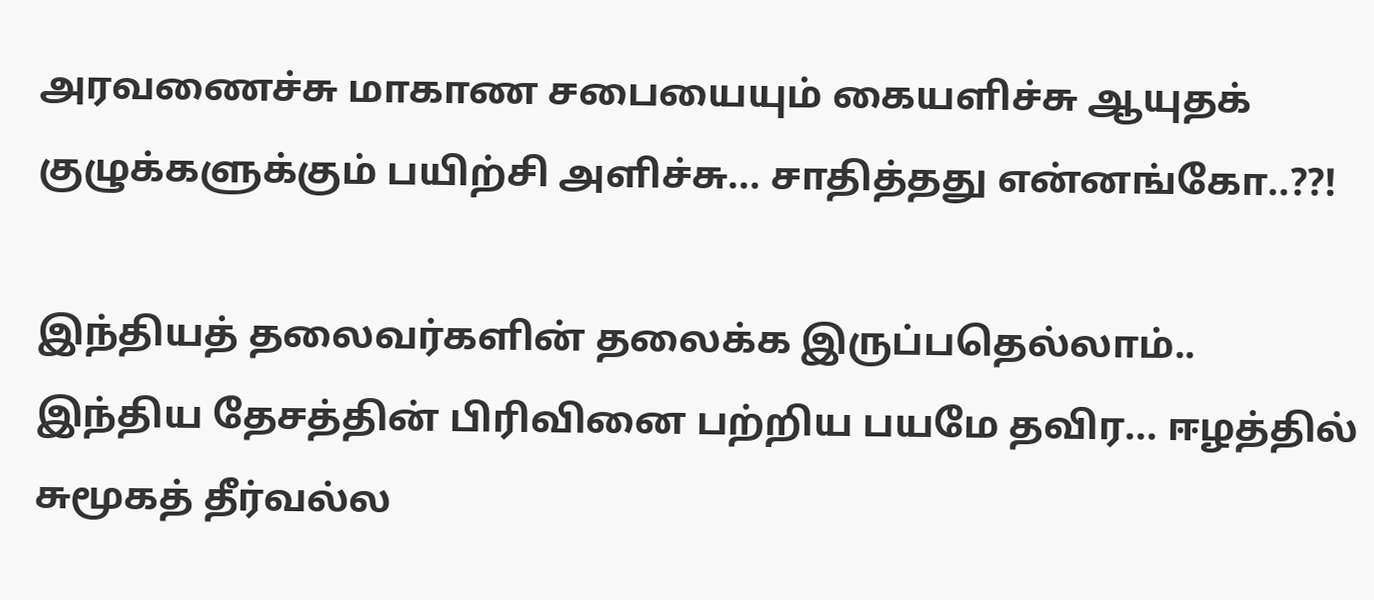அரவணைச்சு மாகாண சபையையும் கையளிச்சு ஆயுதக் குழுக்களுக்கும் பயிற்சி அளிச்சு... சாதித்தது என்னங்கோ..??!

இந்தியத் தலைவர்களின் தலைக்க இருப்பதெல்லாம்.. இந்திய தேசத்தின் பிரிவினை பற்றிய பயமே தவிர... ஈழத்தில் சுமூகத் தீர்வல்ல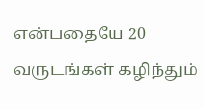என்பதையே 20 வருடங்கள் கழிந்தும்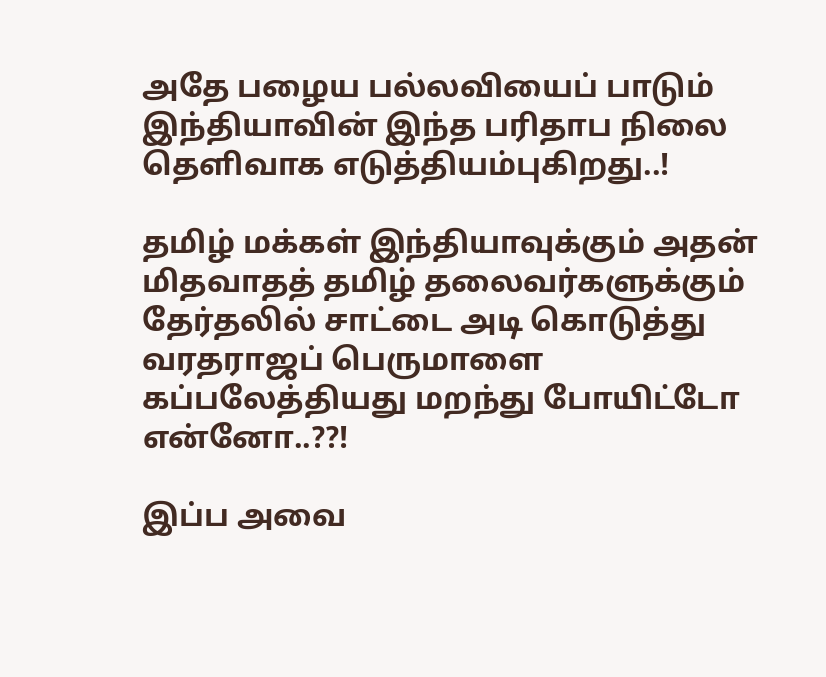அதே பழைய பல்லவியைப் பாடும் இந்தியாவின் இந்த பரிதாப நிலை தெளிவாக எடுத்தியம்புகிறது..!

தமிழ் மக்கள் இந்தியாவுக்கும் அதன் மிதவாதத் தமிழ் தலைவர்களுக்கும் தேர்தலில் சாட்டை அடி கொடுத்து வரதராஜப் பெருமாளை கப்பலேத்தியது மறந்து போயிட்டோ என்னோ..??!

இப்ப அவை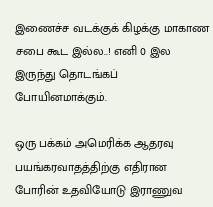இணைச்ச வடக்குக் கிழக்கு மாகாண சபை கூட இல்ல..! எனி 0 இல இருந்து தொடங்கப் போயினமாக்கும்.

ஒரு பக்கம் அமெரிக்க ஆதரவு பயங்கரவாதத்திற்கு எதிரான போரின் உதவியோடு இராணுவ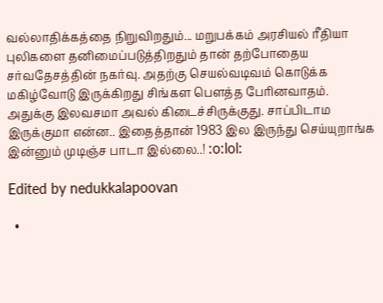வல்லாதிக்கத்தை நிறுவிறதும்... மறுபக்கம் அரசியல் ரீதியா புலிகளை தனிமைப்படுத்திறதும் தான் தற்போதைய சர்வதேசத்தின் நகர்வு. அதற்கு செயல்வடிவம் கொடுக்க மகிழ்வோடு இருக்கிறது சிங்கள பெளத்த பேரினவாதம். அதுக்கு இலவசமா அவல் கிடைச்சிருக்குது. சாப்பிடாம இருக்குமா என்ன.. இதைத்தான் 1983 இல இருந்து செய்யுறாங்க இன்னும் முடிஞ்ச பாடா இல்லை..! :o:lol:

Edited by nedukkalapoovan

  •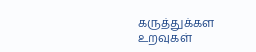கருத்துக்கள உறவுகள்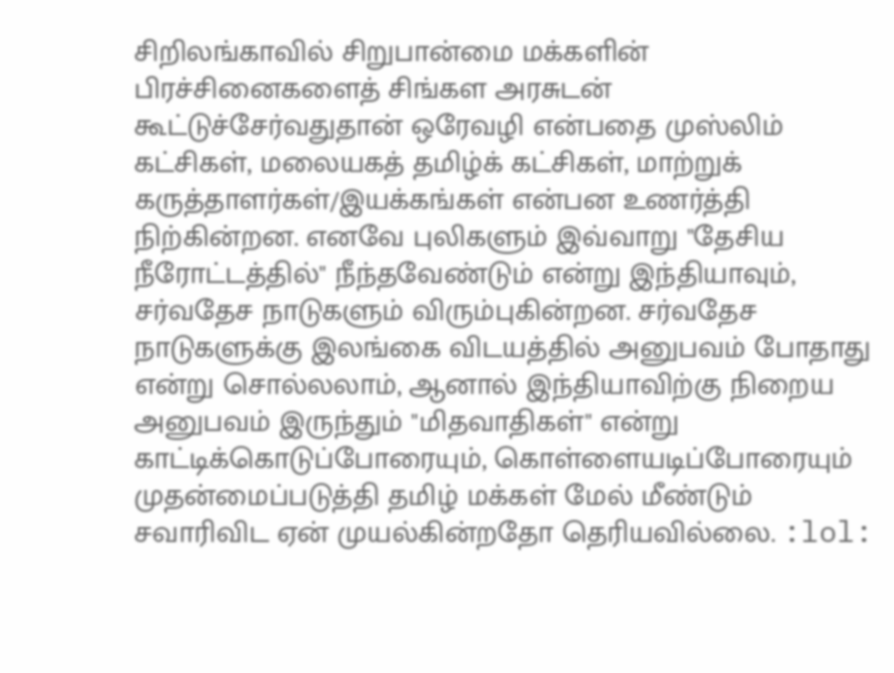சிறிலங்காவில் சிறுபான்மை மக்களின் பிரச்சினைகளைத் சிங்கள அரசுடன் கூட்டுச்சேர்வதுதான் ஒரேவழி என்பதை முஸ்லிம் கட்சிகள், மலையகத் தமிழ்க் கட்சிகள், மாற்றுக் கருத்தாளர்கள்/இயக்கங்கள் என்பன உணர்த்தி நிற்கின்றன. எனவே புலிகளும் இவ்வாறு "தேசிய நீரோட்டத்தில்" நீந்தவேண்டும் என்று இந்தியாவும், சர்வதேச நாடுகளும் விரும்புகின்றன. சர்வதேச நாடுகளுக்கு இலங்கை விடயத்தில் அனுபவம் போதாது என்று சொல்லலாம், ஆனால் இந்தியாவிற்கு நிறைய அனுபவம் இருந்தும் "மிதவாதிகள்" என்று காட்டிக்கொடுப்போரையும், கொள்ளையடிப்போரையும் முதன்மைப்படுத்தி தமிழ் மக்கள் மேல் மீண்டும் சவாரிவிட ஏன் முயல்கின்றதோ தெரியவில்லை. :lol: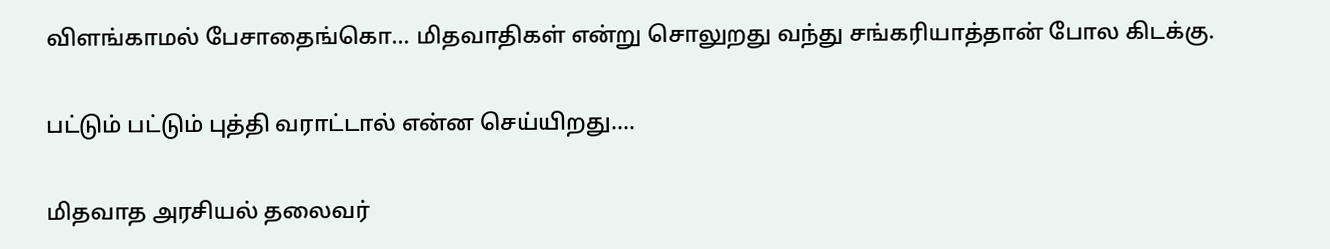விளங்காமல் பேசாதைங்கொ... மிதவாதிகள் என்று சொலுறது வந்து சங்கரியாத்தான் போல கிடக்கு.

பட்டும் பட்டும் புத்தி வராட்டால் என்ன செய்யிறது....

மிதவாத அரசியல் தலைவர்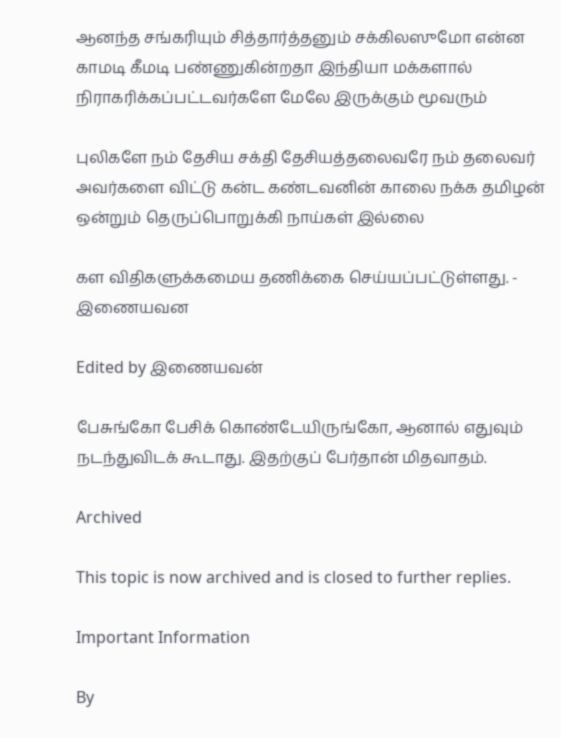ஆனந்த சங்கரியும் சித்தார்த்தனும் சக்கிலஸுமோ என்ன காமடி கீமடி பண்ணுகின்றதா இந்தியா மக்களால் நிராகரிக்கப்பட்டவர்களே மேலே இருக்கும் மூவரும்

புலிகளே நம் தேசிய சக்தி தேசியத்தலைவரே நம் தலைவர் அவர்களை விட்டு கன்ட கண்டவனின் காலை நக்க தமிழன் ஒன்றும் தெருப்பொறுக்கி நாய்கள் இல்லை

கள விதிகளுக்கமைய தணிக்கை செய்யப்பட்டுள்ளது. - இணையவன

Edited by இணையவன்

பேசுங்கோ பேசிக் கொண்டேயிருங்கோ, ஆனால் எதுவும் நடந்துவிடக் கூடாது. இதற்குப் பேர்தான் மிதவாதம்.

Archived

This topic is now archived and is closed to further replies.

Important Information

By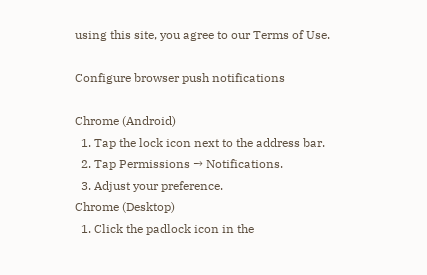using this site, you agree to our Terms of Use.

Configure browser push notifications

Chrome (Android)
  1. Tap the lock icon next to the address bar.
  2. Tap Permissions → Notifications.
  3. Adjust your preference.
Chrome (Desktop)
  1. Click the padlock icon in the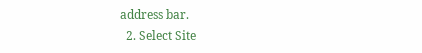address bar.
  2. Select Site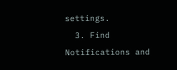settings.
  3. Find Notifications and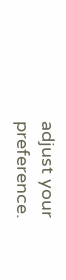adjust your preference.